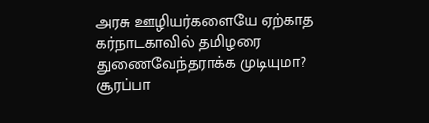அரசு ஊழியர்களையே ஏற்காத கர்நாடகாவில் தமிழரை துணைவேந்தராக்க முடியுமா? சூரப்பா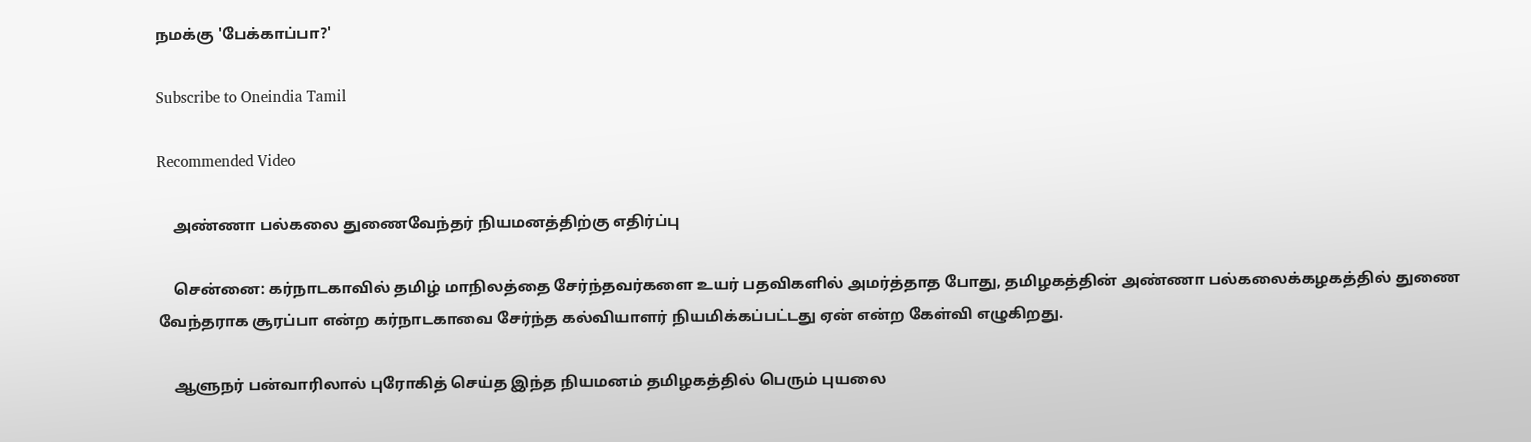நமக்கு 'பேக்காப்பா?'

Subscribe to Oneindia Tamil

Recommended Video

    அண்ணா பல்கலை துணைவேந்தர் நியமனத்திற்கு எதிர்ப்பு

    சென்னை: கர்நாடகாவில் தமிழ் மாநிலத்தை சேர்ந்தவர்களை உயர் பதவிகளில் அமர்த்தாத போது, தமிழகத்தின் அண்ணா பல்கலைக்கழகத்தில் துணை வேந்தராக சூரப்பா என்ற கர்நாடகாவை சேர்ந்த கல்வியாளர் நியமிக்கப்பட்டது ஏன் என்ற கேள்வி எழுகிறது.

    ஆளுநர் பன்வாரிலால் புரோகித் செய்த இந்த நியமனம் தமிழகத்தில் பெரும் புயலை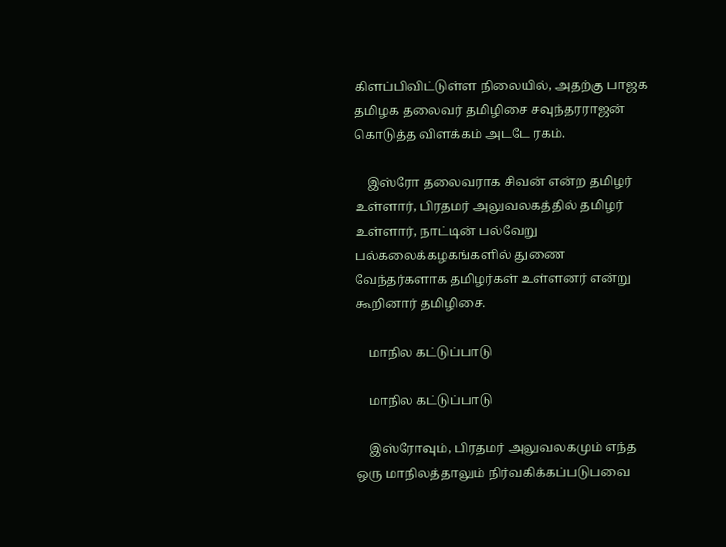கிளப்பிவிட்டுள்ள நிலையில், அதற்கு பாஜக தமிழக தலைவர் தமிழிசை சவுந்தரராஜன் கொடுத்த விளக்கம் அடடே ரகம்.

    இஸ்ரோ தலைவராக சிவன் என்ற தமிழர் உள்ளார், பிரதமர் அலுவலகத்தில் தமிழர் உள்ளார், நாட்டின் பல்வேறு பல்கலைக்கழகங்களில் துணை வேந்தர்களாக தமிழர்கள் உள்ளனர் என்று கூறினார் தமிழிசை.

    மாநில கட்டுப்பாடு

    மாநில கட்டுப்பாடு

    இஸ்ரோவும், பிரதமர் அலுவலகமும் எந்த ஒரு மாநிலத்தாலும் நிர்வகிக்கப்படுபவை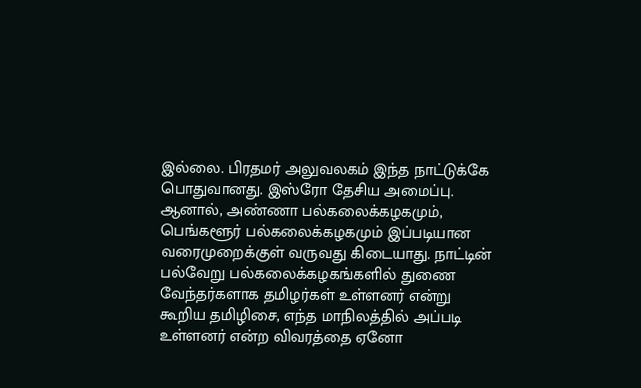இல்லை. பிரதமர் அலுவலகம் இந்த நாட்டுக்கே பொதுவானது. இஸ்ரோ தேசிய அமைப்பு. ஆனால், அண்ணா பல்கலைக்கழகமும், பெங்களூர் பல்கலைக்கழகமும் இப்படியான வரைமுறைக்குள் வருவது கிடையாது. நாட்டின் பல்வேறு பல்கலைக்கழகங்களில் துணை வேந்தர்களாக தமிழர்கள் உள்ளனர் என்று கூறிய தமிழிசை, எந்த மாநிலத்தில் அப்படி உள்ளனர் என்ற விவரத்தை ஏனோ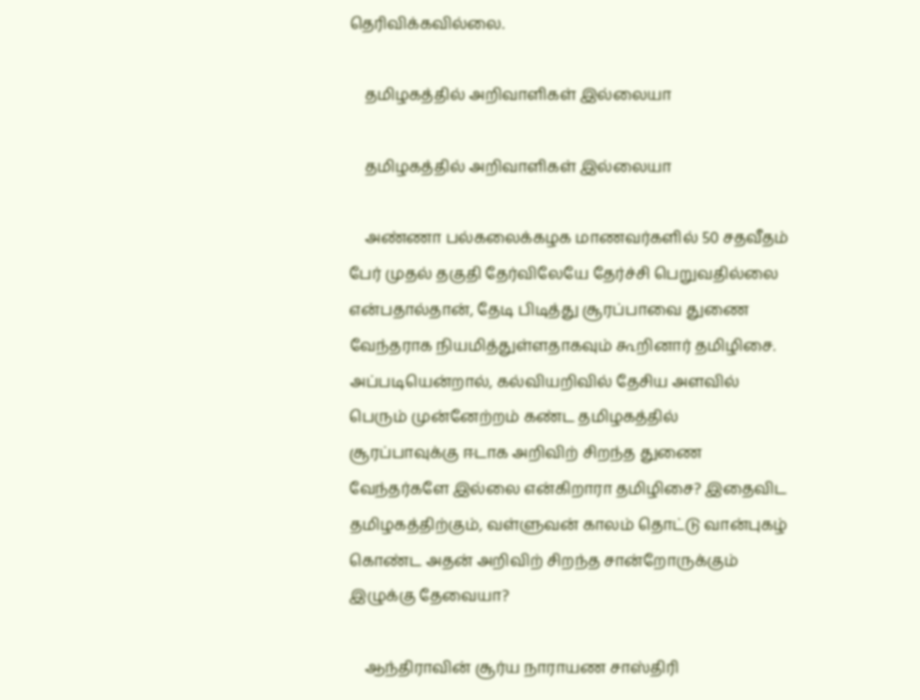தெரிவிக்கவில்லை.

    தமிழகத்தில் அறிவாளிகள் இல்லையா

    தமிழகத்தில் அறிவாளிகள் இல்லையா

    அண்ணா பல்கலைக்கழக மாணவர்களில் 50 சதவீதம் பேர் முதல் தகுதி தேர்விலேயே தேர்ச்சி பெறுவதில்லை என்பதால்தான், தேடி பிடித்து சூரப்பாவை துணை வேந்தராக நியமித்துள்ளதாகவும் கூறினார் தமிழிசை. அப்படியென்றால், கல்வியறிவில் தேசிய அளவில் பெரும் முன்னேற்றம் கண்ட தமிழகத்தில் சூரப்பாவுக்கு ஈடாக அறிவிற் சிறந்த துணை வேந்தர்களே இல்லை என்கிறாரா தமிழிசை? இதைவிட தமிழகத்திற்கும், வள்ளுவன் காலம் தொட்டு வான்புகழ் கொண்ட அதன் அறிவிற் சிறந்த சான்றோருக்கும் இழுக்கு தேவையா?

    ஆந்திராவின் சூர்ய நாராயண சாஸ்திரி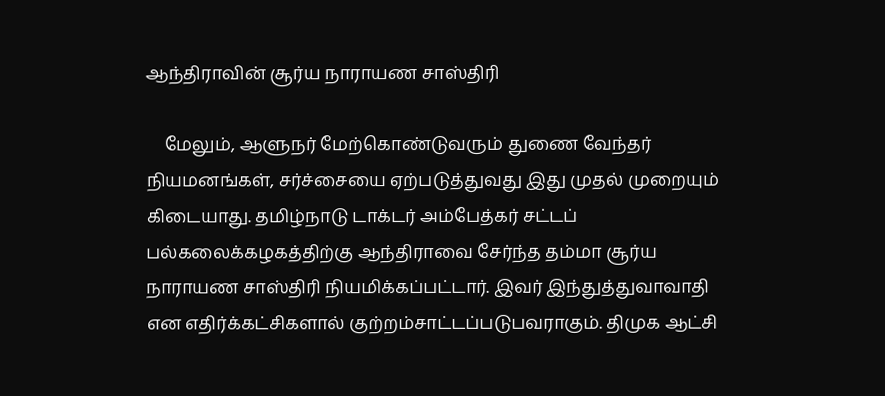ஆந்திராவின் சூர்ய நாராயண சாஸ்திரி

    மேலும், ஆளுநர் மேற்கொண்டுவரும் துணை வேந்தர் நியமனங்கள், சர்ச்சையை ஏற்படுத்துவது இது முதல் முறையும் கிடையாது. தமிழ்நாடு டாக்டர் அம்பேத்கர் சட்டப் பல்கலைக்கழகத்திற்கு ஆந்திராவை சேர்ந்த தம்மா சூர்ய நாராயண சாஸ்திரி நியமிக்கப்பட்டார். இவர் இந்துத்துவாவாதி என எதிர்க்கட்சிகளால் குற்றம்சாட்டப்படுபவராகும். திமுக ஆட்சி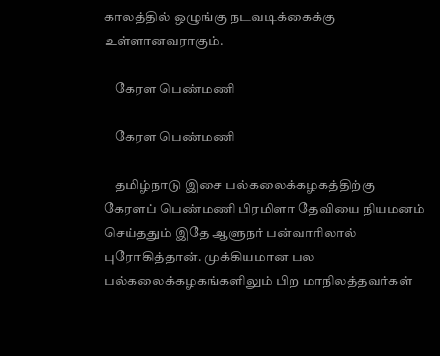காலத்தில் ஒழுங்கு நடவடிக்கைக்கு உள்ளானவராகும்.

    கேரள பெண்மணி

    கேரள பெண்மணி

    தமிழ்நாடு இசை பல்கலைக்கழகத்திற்கு கேரளப் பெண்மணி பிரமிளா தேவியை நியமனம் செய்ததும் இதே ஆளுநர் பன்வாரிலால் புரோகித்தான். முக்கியமான பல பல்கலைக்கழகங்களிலும் பிற மாநிலத்தவர்கள்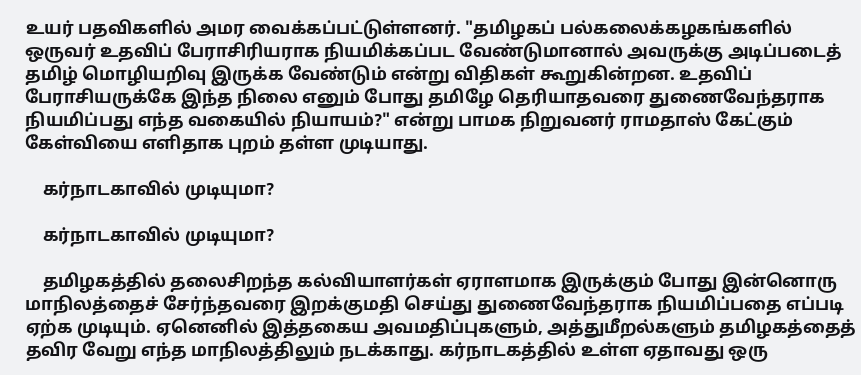உயர் பதவிகளில் அமர வைக்கப்பட்டுள்ளனர். "தமிழகப் பல்கலைக்கழகங்களில் ஒருவர் உதவிப் பேராசிரியராக நியமிக்கப்பட வேண்டுமானால் அவருக்கு அடிப்படைத் தமிழ் மொழியறிவு இருக்க வேண்டும் என்று விதிகள் கூறுகின்றன. உதவிப் பேராசியருக்கே இந்த நிலை எனும் போது தமிழே தெரியாதவரை துணைவேந்தராக நியமிப்பது எந்த வகையில் நியாயம்?" என்று பாமக நிறுவனர் ராமதாஸ் கேட்கும் கேள்வியை எளிதாக புறம் தள்ள முடியாது.

    கர்நாடகாவில் முடியுமா?

    கர்நாடகாவில் முடியுமா?

    தமிழகத்தில் தலைசிறந்த கல்வியாளர்கள் ஏராளமாக இருக்கும் போது இன்னொரு மாநிலத்தைச் சேர்ந்தவரை இறக்குமதி செய்து துணைவேந்தராக நியமிப்பதை எப்படி ஏற்க முடியும். ஏனெனில் இத்தகைய அவமதிப்புகளும், அத்துமீறல்களும் தமிழகத்தைத் தவிர வேறு எந்த மாநிலத்திலும் நடக்காது. கர்நாடகத்தில் உள்ள ஏதாவது ஒரு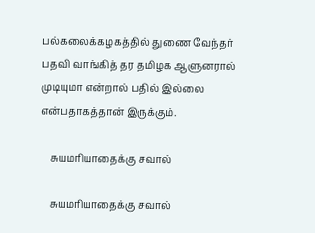பல்கலைக்கழகத்தில் துணை வேந்தர் பதவி வாங்கித் தர தமிழக ஆளுனரால் முடியுமா என்றால் பதில் இல்லை என்பதாகத்தான் இருக்கும்.

    சுயமரியாதைக்கு சவால்

    சுயமரியாதைக்கு சவால்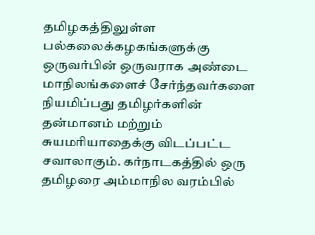தமிழகத்திலுள்ள பல்கலைக்கழகங்களுக்கு ஒருவர்பின் ஒருவராக அண்டை மாநிலங்களைச் சேர்ந்தவர்களை நியமிப்பது தமிழர்களின் தன்மானம் மற்றும் சுயமரியாதைக்கு விடப்பட்ட சவாலாகும். கர்நாடகத்தில் ஒரு தமிழரை அம்மாநில வரம்பில்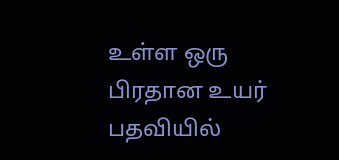உள்ள ஒரு பிரதான உயர் பதவியில்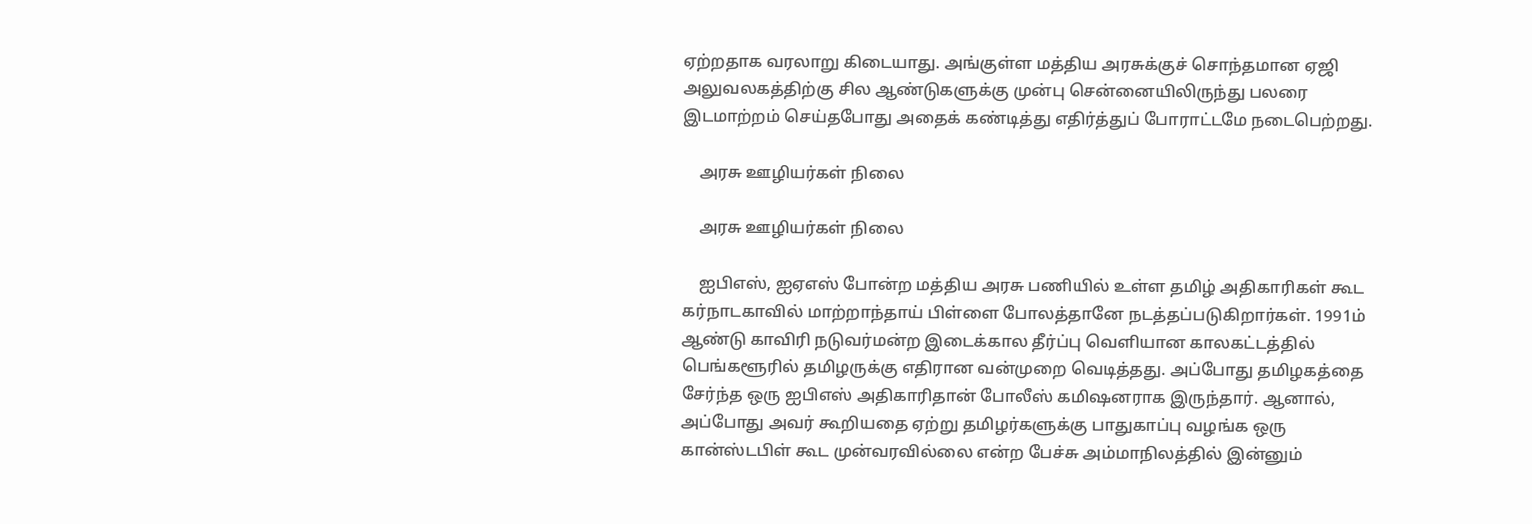ஏற்றதாக வரலாறு கிடையாது. அங்குள்ள மத்திய அரசுக்குச் சொந்தமான ஏஜி அலுவலகத்திற்கு சில ஆண்டுகளுக்கு முன்பு சென்னையிலிருந்து பலரை இடமாற்றம் செய்தபோது அதைக் கண்டித்து எதிர்த்துப் போராட்டமே நடைபெற்றது.

    அரசு ஊழியர்கள் நிலை

    அரசு ஊழியர்கள் நிலை

    ஐபிஎஸ், ஐஏஎஸ் போன்ற மத்திய அரசு பணியில் உள்ள தமிழ் அதிகாரிகள் கூட கர்நாடகாவில் மாற்றாந்தாய் பிள்ளை போலத்தானே நடத்தப்படுகிறார்கள். 1991ம் ஆண்டு காவிரி நடுவர்மன்ற இடைக்கால தீர்ப்பு வெளியான காலகட்டத்தில் பெங்களூரில் தமிழருக்கு எதிரான வன்முறை வெடித்தது. அப்போது தமிழகத்தை சேர்ந்த ஒரு ஐபிஎஸ் அதிகாரிதான் போலீஸ் கமிஷனராக இருந்தார். ஆனால், அப்போது அவர் கூறியதை ஏற்று தமிழர்களுக்கு பாதுகாப்பு வழங்க ஒரு கான்ஸ்டபிள் கூட முன்வரவில்லை என்ற பேச்சு அம்மாநிலத்தில் இன்னும்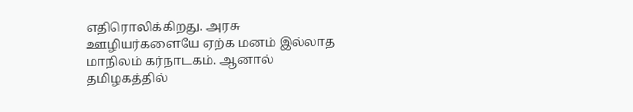எதிரொலிக்கிறது. அரசு ஊழியர்களையே ஏற்க மனம் இல்லாத மாநிலம் கர்நாடகம். ஆனால் தமிழகத்தில்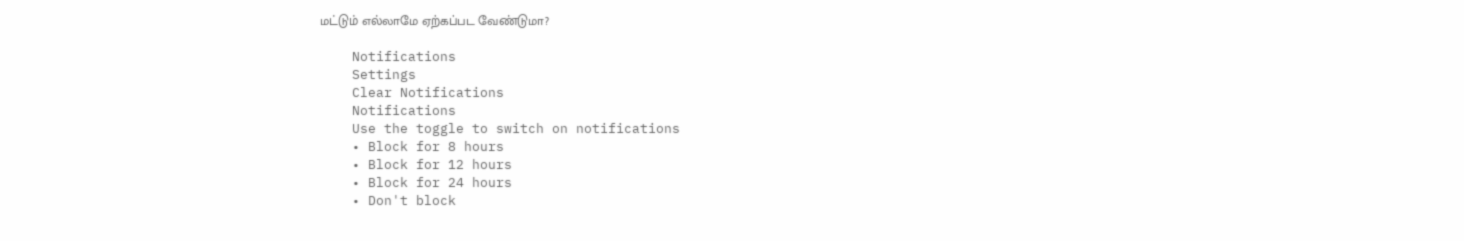மட்டும் எல்லாமே ஏற்கப்பட வேண்டுமா?

    Notifications
    Settings
    Clear Notifications
    Notifications
    Use the toggle to switch on notifications
    • Block for 8 hours
    • Block for 12 hours
    • Block for 24 hours
    • Don't block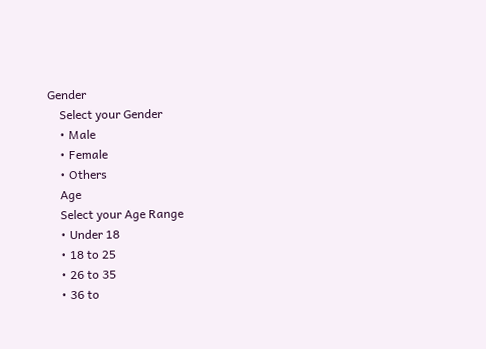Gender
    Select your Gender
    • Male
    • Female
    • Others
    Age
    Select your Age Range
    • Under 18
    • 18 to 25
    • 26 to 35
    • 36 to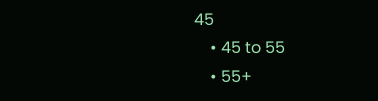45
    • 45 to 55
    • 55+